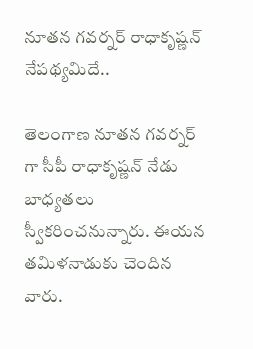నూతన గవర్నర్ రాధాకృష్ణన్ నేపథ్యమిదే..

తెలంగాణ నూతన గవర్నర్ గా సీపీ రాధాకృష్ణన్ నేడు బాధ్యతలు స్వీకరించనున్నారు. ఈయన తమిళనాడుకు చెందిన వారు.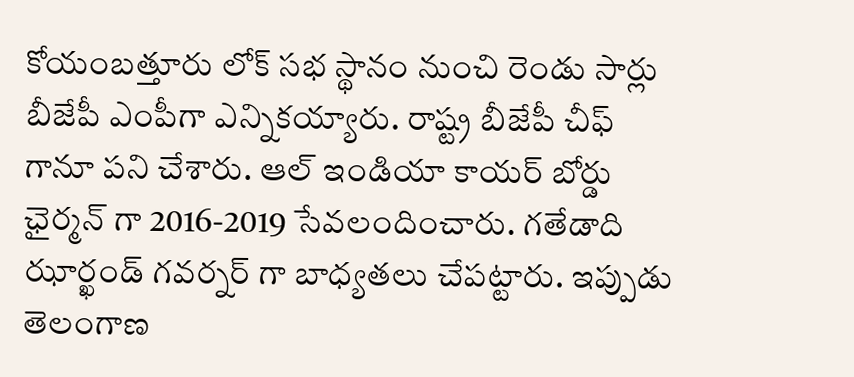కోయంబత్తూరు లోక్ సభ స్థానం నుంచి రెండు సార్లు బీజేపీ ఎంపీగా ఎన్నికయ్యారు. రాష్ట్ర బీజేపీ చీఫ్ గానూ పని చేశారు. ఆల్ ఇండియా కాయర్ బోర్డు ఛైర్మన్ గా 2016-2019 సేవలందించారు. గతేడాది ఝార్ఖండ్ గవర్నర్ గా బాధ్యతలు చేపట్టారు. ఇప్పుడు తెలంగాణ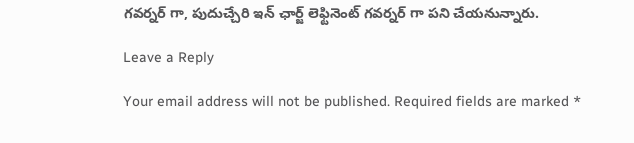గవర్నర్ గా, పుదుచ్చేరి ఇన్ ఛార్జ్ లెఫ్టినెంట్ గవర్నర్ గా పని చేయనున్నారు.

Leave a Reply

Your email address will not be published. Required fields are marked *